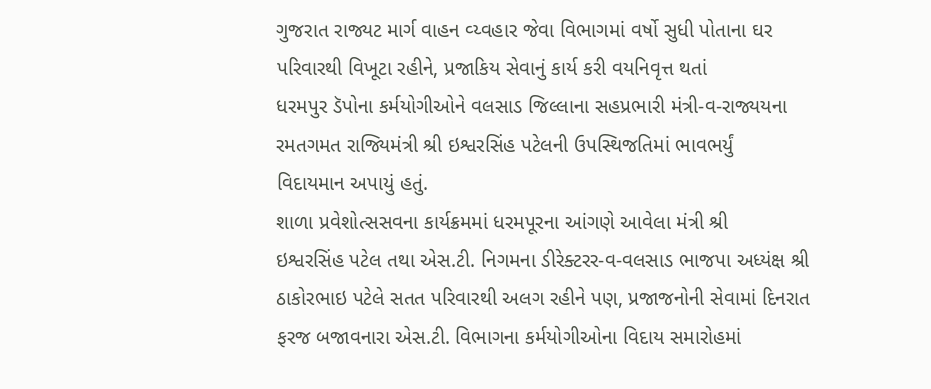ગુજરાત રાજ્યટ માર્ગ વાહન વ્ય્વહાર જેવા વિભાગમાં વર્ષો સુધી પોતાના ઘર
પરિવારથી વિખૂટા રહીને, પ્રજાકિય સેવાનું કાર્ય કરી વયનિવૃત્ત થતાં
ધરમપુર ડૅપોના કર્મયોગીઓને વલસાડ જિલ્લાના સહપ્રભારી મંત્રી-વ-રાજ્યયના
રમતગમત રાજ્યિમંત્રી શ્રી ઇશ્વરસિંહ પટેલની ઉપસ્થિજતિમાં ભાવભર્યું
વિદાયમાન અપાયું હતું.
શાળા પ્રવેશોત્સસવના કાર્યક્રમમાં ધરમપૂરના આંગણે આવેલા મંત્રી શ્રી
ઇશ્વરસિંહ પટેલ તથા એસ.ટી. નિગમના ડીરેક્ટરર-વ-વલસાડ ભાજપા અધ્યંક્ષ શ્રી
ઠાકોરભાઇ પટેલે સતત પરિવારથી અલગ રહીને પણ, પ્રજાજનોની સેવામાં દિનરાત
ફરજ બજાવનારા એસ.ટી. વિભાગના કર્મયોગીઓના વિદાય સમારોહમાં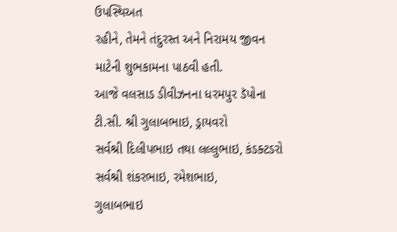ઉપસ્થિઅત
રહીને, તેમને તંદુરસ્ત અને નિરામય જીવન માટેની શુભકામના પાઠવી હતી.
આજે વલસાડ ડીવીઝનના ધરમપુર ડૅપોના ટી.સી. શ્રી ગુલાબભાઇ, ડ્રાયવરો
સર્વશ્રી દિલીપભાઇ તથા લલ્લુભાઇ, કંડક્ટડરો સર્વશ્રી શંકરભાઇ, રમેશભાઇ,
ગુલાબભાઇ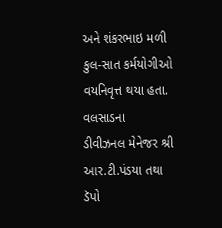અને શંકરભાઇ મળી કુલ-સાત કર્મયોગીઓ વયનિવૃત્ત થયા હતા. વલસાડના
ડીવીઝનલ મેનેજર શ્રી આર.ટી.પંડયા તથા ડૅપો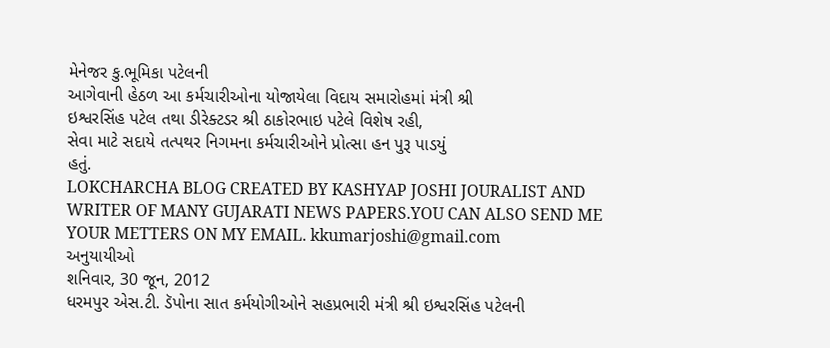મેનેજર કુ.ભૂમિકા પટેલની
આગેવાની હેઠળ આ કર્મચારીઓના યોજાયેલા વિદાય સમારોહમાં મંત્રી શ્રી
ઇશ્વરસિંહ પટેલ તથા ડીરેક્ટડર શ્રી ઠાકોરભાઇ પટેલે વિશેષ રહી,
સેવા માટે સદાયે તત્પથર નિગમના કર્મચારીઓને પ્રોત્સા હન પુરૂ પાડયું
હતું.
LOKCHARCHA BLOG CREATED BY KASHYAP JOSHI JOURALIST AND WRITER OF MANY GUJARATI NEWS PAPERS.YOU CAN ALSO SEND ME YOUR METTERS ON MY EMAIL. kkumarjoshi@gmail.com
અનુયાયીઓ
શનિવાર, 30 જૂન, 2012
ધરમપુર એસ.ટી. ડૅપોના સાત કર્મયોગીઓને સહપ્રભારી મંત્રી શ્રી ઇશ્વરસિંહ પટેલની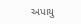અપાયુ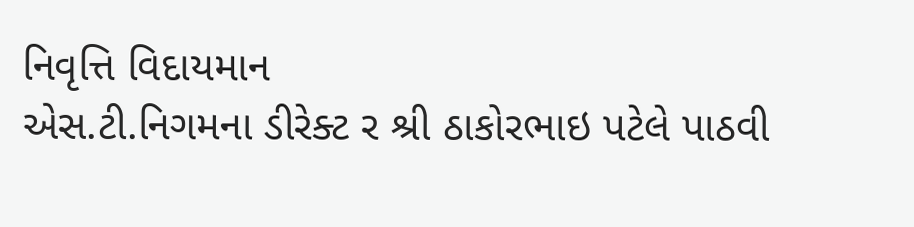નિવૃત્તિ વિદાયમાન
એસ.ટી.નિગમના ડીરેક્ટ ર શ્રી ઠાકોરભાઇ પટેલે પાઠવી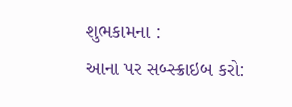શુભકામના :
આના પર સબ્સ્ક્રાઇબ કરો: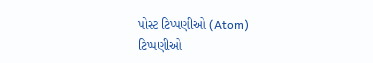પોસ્ટ ટિપ્પણીઓ (Atom)
ટિપ્પણીઓ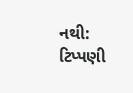નથી:
ટિપ્પણી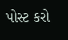પોસ્ટ કરો